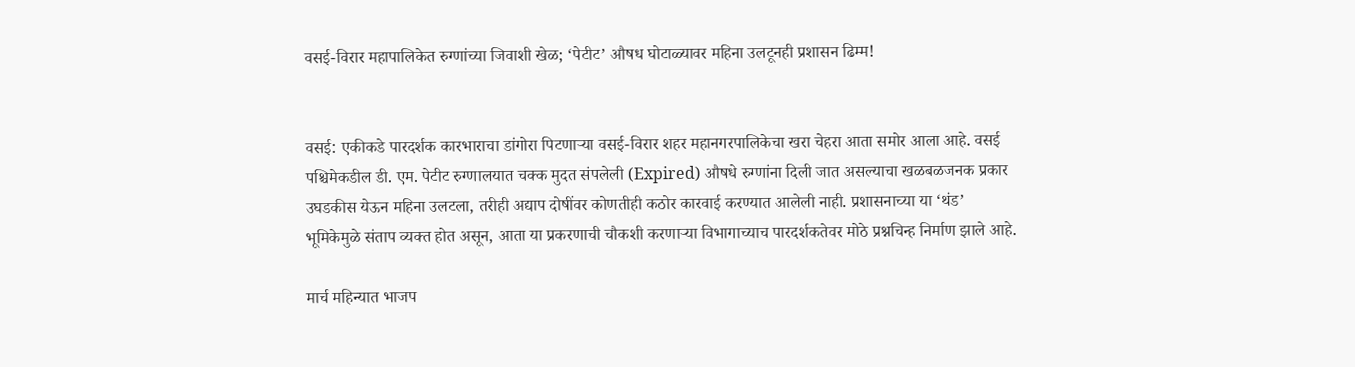वसई-विरार महापालिकेत रुग्णांच्या जिवाशी खेळ; ‘पेटीट’ औषध घोटाळ्यावर महिना उलटूनही प्रशासन ढिम्म!


वसई: एकीकडे पारदर्शक कारभाराचा डांगोरा पिटणाऱ्या वसई-विरार शहर महानगरपालिकेचा खरा चेहरा आता समोर आला आहे. वसई पश्चिमेकडील डी. एम. पेटीट रुग्णालयात चक्क मुदत संपलेली (Expired) औषधे रुग्णांना दिली जात असल्याचा खळबळजनक प्रकार उघडकीस येऊन महिना उलटला, तरीही अद्याप दोषींवर कोणतीही कठोर कारवाई करण्यात आलेली नाही. प्रशासनाच्या या ‘थंड’ भूमिकेमुळे संताप व्यक्त होत असून, आता या प्रकरणाची चौकशी करणाऱ्या विभागाच्याच पारदर्शकतेवर मोठे प्रश्नचिन्ह निर्माण झाले आहे.

मार्च महिन्यात भाजप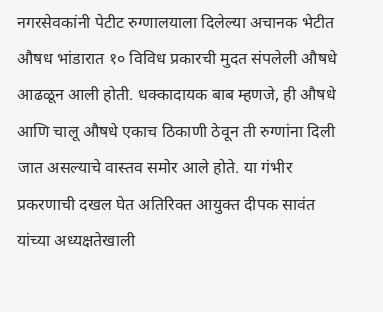नगरसेवकांनी पेटीट रुग्णालयाला दिलेल्या अचानक भेटीत औषध भांडारात १० विविध प्रकारची मुदत संपलेली औषधे आढळून आली होती. धक्कादायक बाब म्हणजे, ही औषधे आणि चालू औषधे एकाच ठिकाणी ठेवून ती रुग्णांना दिली जात असल्याचे वास्तव समोर आले होते. या गंभीर प्रकरणाची दखल घेत अतिरिक्त आयुक्त दीपक सावंत यांच्या अध्यक्षतेखाली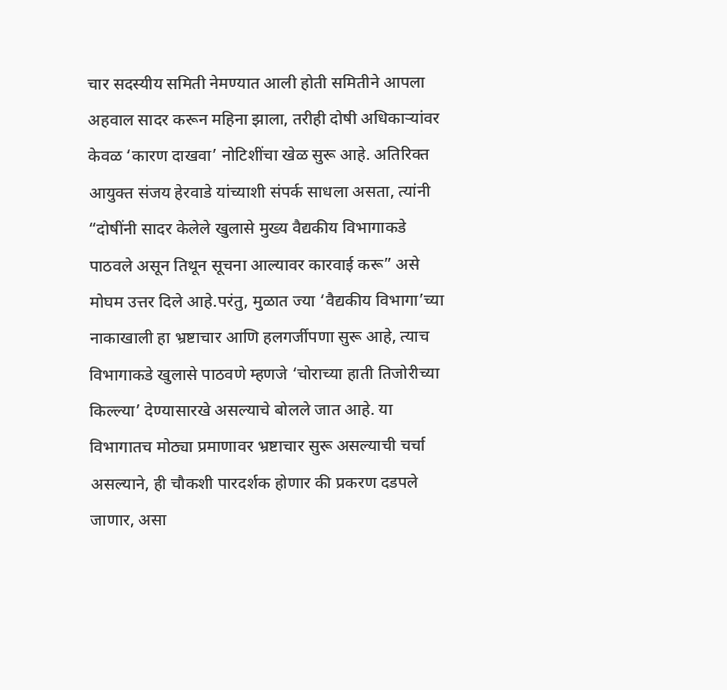चार सदस्यीय समिती नेमण्यात आली होती समितीने आपला अहवाल सादर करून महिना झाला, तरीही दोषी अधिकाऱ्यांवर केवळ ‘कारण दाखवा’ नोटिशींचा खेळ सुरू आहे. अतिरिक्त आयुक्त संजय हेरवाडे यांच्याशी संपर्क साधला असता, त्यांनी “दोषींनी सादर केलेले खुलासे मुख्य वैद्यकीय विभागाकडे पाठवले असून तिथून सूचना आल्यावर कारवाई करू” असे मोघम उत्तर दिले आहे.परंतु, मुळात ज्या ‘वैद्यकीय विभागा’च्या नाकाखाली हा भ्रष्टाचार आणि हलगर्जीपणा सुरू आहे, त्याच विभागाकडे खुलासे पाठवणे म्हणजे ‘चोराच्या हाती तिजोरीच्या किल्ल्या’ देण्यासारखे असल्याचे बोलले जात आहे. या विभागातच मोठ्या प्रमाणावर भ्रष्टाचार सुरू असल्याची चर्चा असल्याने, ही चौकशी पारदर्शक होणार की प्रकरण दडपले जाणार, असा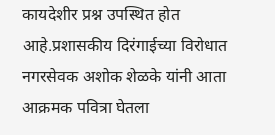कायदेशीर प्रश्न उपस्थित होत आहे.प्रशासकीय दिरंगाईच्या विरोधात नगरसेवक अशोक शेळके यांनी आता आक्रमक पवित्रा घेतला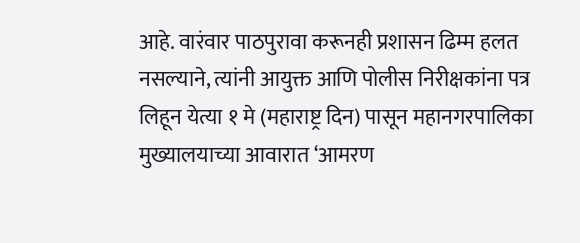आहे. वारंवार पाठपुरावा करूनही प्रशासन ढिम्म हलत नसल्याने, त्यांनी आयुक्त आणि पोलीस निरीक्षकांना पत्र लिहून येत्या १ मे (महाराष्ट्र दिन) पासून महानगरपालिका मुख्यालयाच्या आवारात ‘आमरण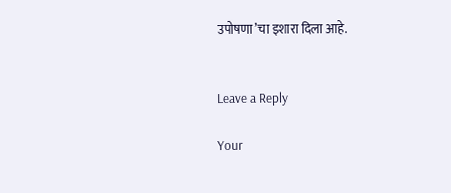उपोषणा’चा इशारा दिला आहे.


Leave a Reply

Your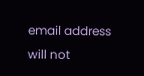email address will not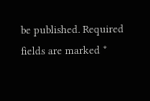be published. Required fields are marked *